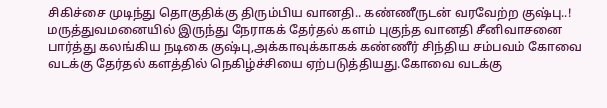சிகிச்சை முடிந்து தொகுதிக்கு திரும்பிய வானதி.. கண்ணீருடன் வரவேற்ற குஷ்பு..!
மருத்துவமனையில் இருந்து நேராகக் தேர்தல் களம் புகுந்த வானதி சீனிவாசனை பார்த்து கலங்கிய நடிகை குஷ்பு,அக்காவுக்காகக் கண்ணீர் சிந்திய சம்பவம் கோவை வடக்கு தேர்தல் களத்தில் நெகிழ்ச்சியை ஏற்படுத்தியது.கோவை வடக்கு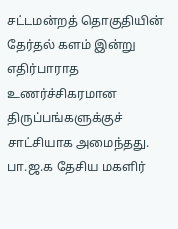சட்டமன்றத் தொகுதியின் தேர்தல் களம் இன்று எதிர்பாராத உணர்ச்சிகரமான திருப்பங்களுக்குச் சாட்சியாக அமைந்தது.
பா.ஜ.க தேசிய மகளிர்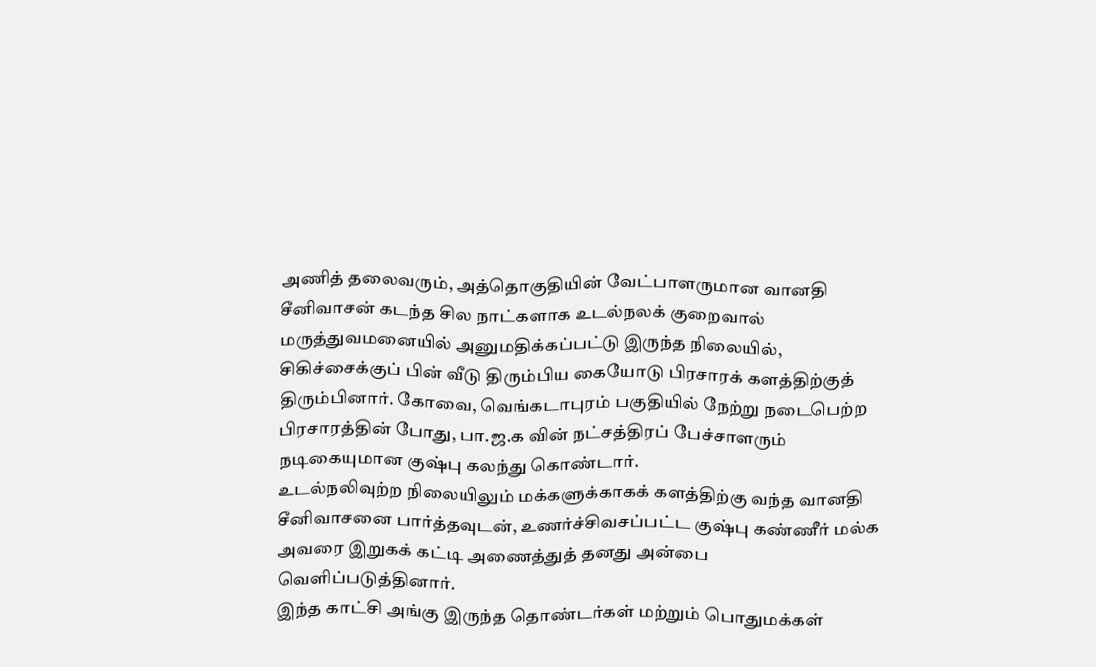அணித் தலைவரும், அத்தொகுதியின் வேட்பாளருமான வானதி சீனிவாசன் கடந்த சில நாட்களாக உடல்நலக் குறைவால் மருத்துவமனையில் அனுமதிக்கப்பட்டு இருந்த நிலையில், சிகிச்சைக்குப் பின் வீடு திரும்பிய கையோடு பிரசாரக் களத்திற்குத் திரும்பினார். கோவை, வெங்கடாபுரம் பகுதியில் நேற்று நடைபெற்ற பிரசாரத்தின் போது, பா.ஜ.க வின் நட்சத்திரப் பேச்சாளரும் நடிகையுமான குஷ்பு கலந்து கொண்டார்.
உடல்நலிவுற்ற நிலையிலும் மக்களுக்காகக் களத்திற்கு வந்த வானதி சீனிவாசனை பார்த்தவுடன், உணர்ச்சிவசப்பட்ட குஷ்பு கண்ணீர் மல்க அவரை இறுகக் கட்டி அணைத்துத் தனது அன்பை வெளிப்படுத்தினார்.
இந்த காட்சி அங்கு இருந்த தொண்டர்கள் மற்றும் பொதுமக்கள்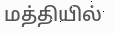மத்தியில்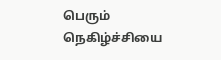பெரும் நெகிழ்ச்சியை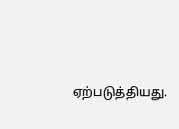ஏற்படுத்தியது.